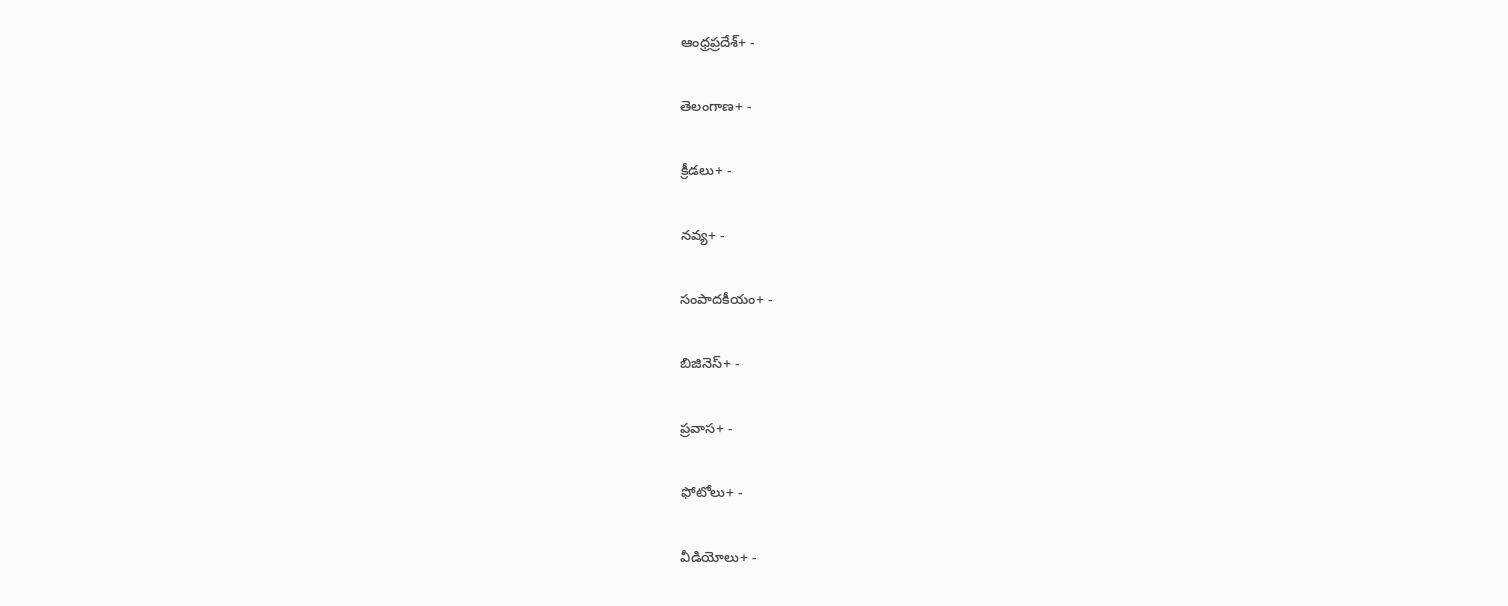ఆంధ్రప్రదేశ్+ -

తెలంగాణ+ -

క్రీడలు+ -

నవ్య+ -

సంపాదకీయం+ -

బిజినెస్+ -

ప్రవాస+ -

ఫోటోలు+ -

వీడియోలు+ -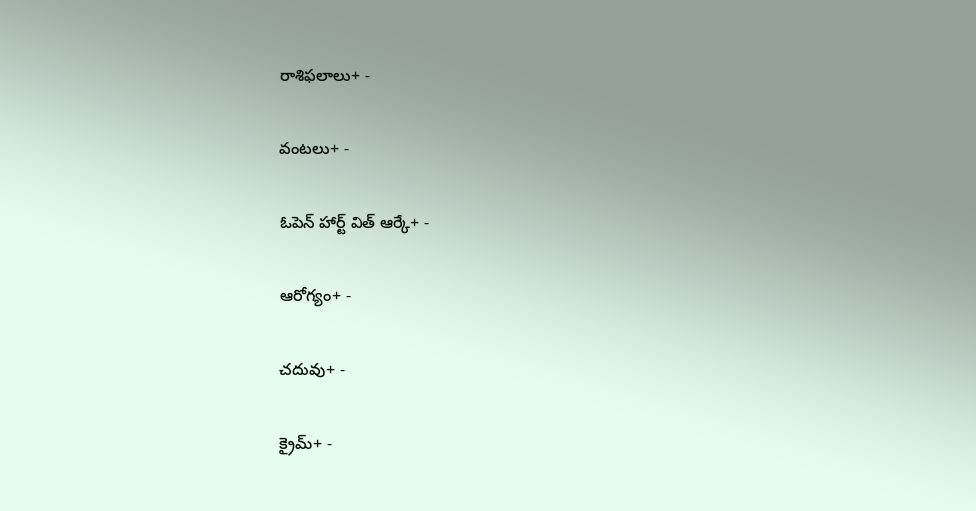రాశిఫలాలు+ -

వంటలు+ -

ఓపెన్ హార్ట్ విత్ ఆర్కే+ -

ఆరోగ్యం+ -

చదువు+ -

క్రైమ్+ -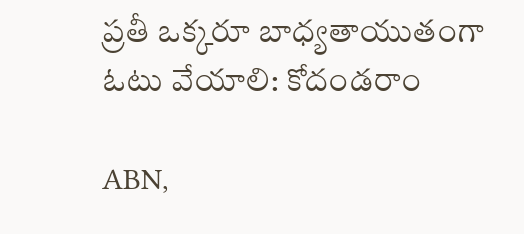ప్రతీ ఒక్కరూ బాధ్యతాయుతంగా ఓటు వేయాలి: కోదండరాం

ABN,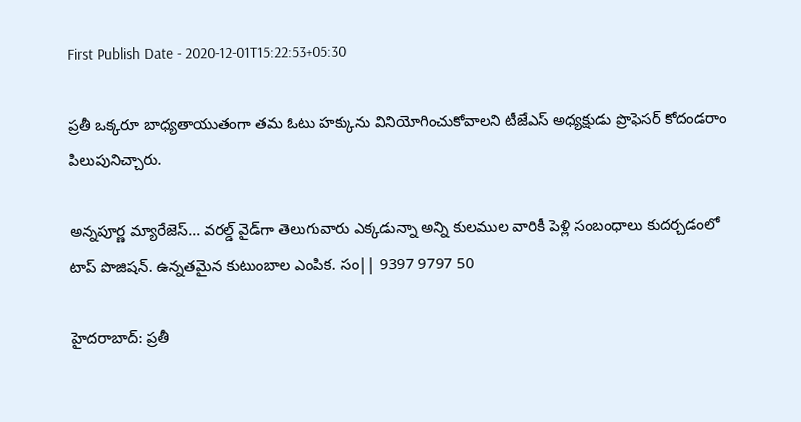First Publish Date - 2020-12-01T15:22:53+05:30

ప్రతీ ఒక్కరూ బాధ్యతాయుతంగా తమ ఓటు హక్కును వినియోగించుకోవాలని టీజేఎస్ అధ్యక్షుడు ప్రొఫెసర్ కోదండరాం పిలుపునిచ్చారు.

అన్నపూర్ణ మ్యారేజెస్... వరల్డ్ వైడ్‌గా తెలుగువారు ఎక్కడున్నా అన్ని కులముల వారికీ పెళ్లి సంబంధాలు కుదర్చడంలో టాప్ పొజిషన్. ఉన్నతమైన కుటుంబాల ఎంపిక. సం|| 9397 9797 50

హైదరాబాద్: ప్రతీ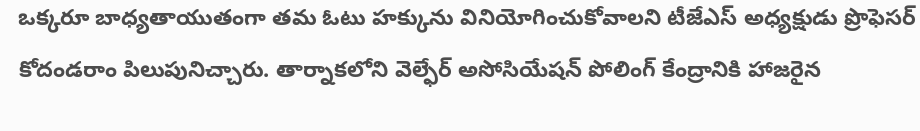ఒక్కరూ బాధ్యతాయుతంగా తమ ఓటు హక్కును వినియోగించుకోవాలని టీజేఎస్ అధ్యక్షుడు ప్రొఫెసర్ కోదండరాం పిలుపునిచ్చారు. తార్నాకలోని వెల్ఫేర్ అసోసియేషన్ పోలింగ్ కేంద్రానికి హాజరైన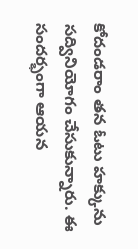కోదండరాం తన ఓటు హక్కును సద్వినియోగం చేసుకున్నారు. ఈ సందర్భంగా ఆయన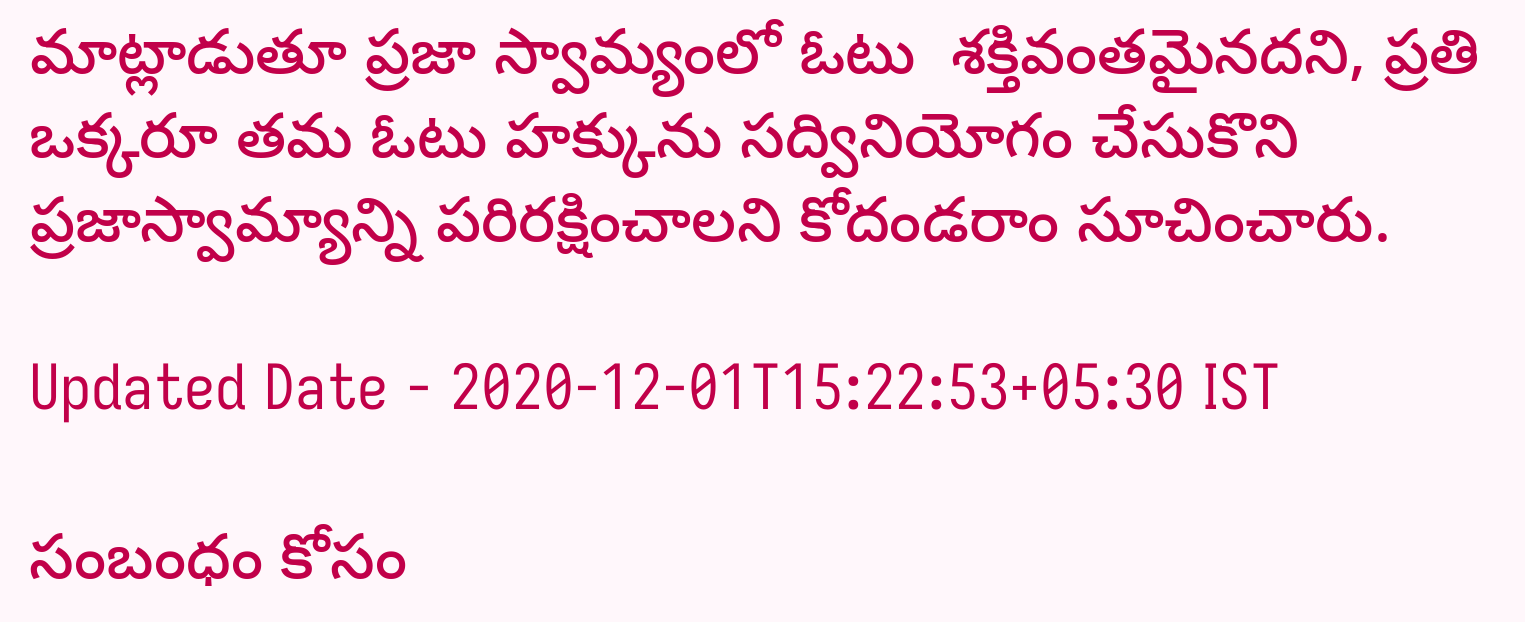మాట్లాడుతూ ప్రజా స్వామ్యంలో ఓటు  శక్తివంతమైనదని, ప్రతి ఒక్కరూ తమ ఓటు హక్కును సద్వినియోగం చేసుకొని ప్రజాస్వామ్యాన్ని పరిరక్షించాలని కోదండరాం సూచించారు.

Updated Date - 2020-12-01T15:22:53+05:30 IST

సంబంధం కోసం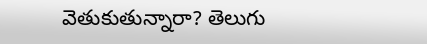వెతుకుతున్నారా? తెలుగు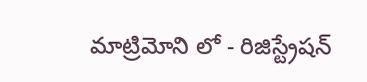మాట్రిమోని లో - రిజిస్ట్రేషన్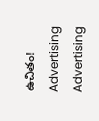ఉచితం!
Advertising
Advertising